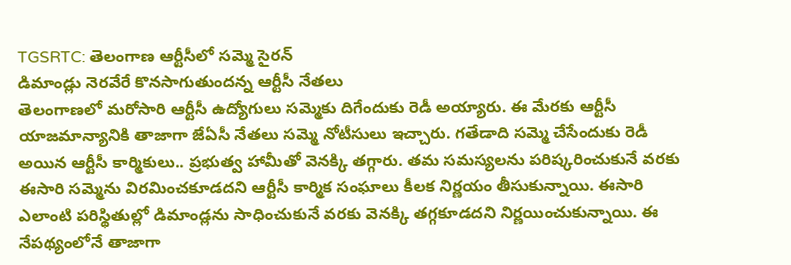TGSRTC: తెలంగాణ ఆర్టీసీలో సమ్మె సైరన్
డిమాండ్లు నెరవేరే కొనసాగుతుందన్న ఆర్టీసీ నేతలు
తెలంగాణలో మరోసారి ఆర్టీసీ ఉద్యోగులు సమ్మెకు దిగేందుకు రెడీ అయ్యారు. ఈ మేరకు ఆర్టీసీ యాజమాన్యానికి తాజాగా జేఏసీ నేతలు సమ్మె నోటీసులు ఇచ్చారు. గతేడాది సమ్మె చేసేందుకు రెడీ అయిన ఆర్టీసీ కార్మికులు.. ప్రభుత్వ హామీతో వెనక్కి తగ్గారు. తమ సమస్యలను పరిష్కరించుకునే వరకు ఈసారి సమ్మెను విరమించకూడదని ఆర్టీసీ కార్మిక సంఘాలు కీలక నిర్ణయం తీసుకున్నాయి. ఈసారి ఎలాంటి పరిస్థితుల్లో డిమాండ్లను సాధించుకునే వరకు వెనక్కి తగ్గకూడదని నిర్ణయించుకున్నాయి. ఈ నేపథ్యంలోనే తాజాగా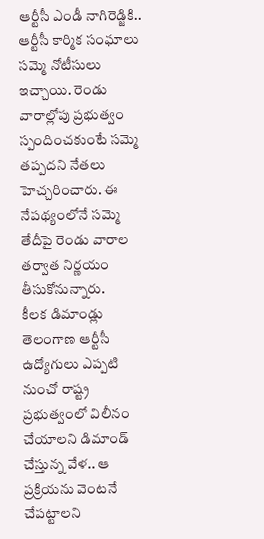ఆర్టీసీ ఎండీ నాగిరెడ్జికి.. ఆర్టీసీ కార్మిక సంఘాలు సమ్మె నోటీసులు ఇచ్చాయి. రెండు వారాల్లోపు ప్రభుత్వం స్పందించకుంటే సమ్మె తప్పదని నేతలు హెచ్చరించారు. ఈ నేపథ్యంలోనే సమ్మె తేదీపై రెండు వారాల తర్వాత నిర్ణయం తీసుకోనున్నారు.
కీలక డిమాండ్లు
తెలంగాణ ఆర్టీసీ ఉద్యోగులు ఎప్పటి నుంచో రాష్ట్ర ప్రభుత్వంలో విలీనం చేయాలని డిమాండ్ చేస్తున్న వేళ.. ఆ ప్రక్రియను వెంటనే చేపట్టాలని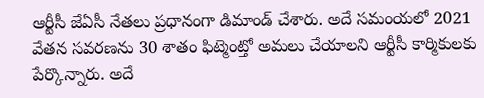ఆర్టీసీ జేఏసీ నేతలు ప్రధానంగా డిమాండ్ చేశారు. అదే సమంయలో 2021 వేతన సవరణను 30 శాతం ఫిట్మెంట్తో అమలు చేయాలని ఆర్టీసీ కార్మికులకు పేర్కొన్నారు. అదే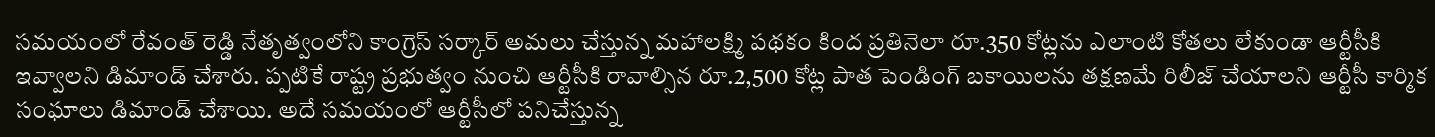సమయంలో రేవంత్ రెడ్డి నేతృత్వంలోని కాంగ్రెస్ సర్కార్ అమలు చేస్తున్న మహాలక్ష్మి పథకం కింద ప్రతినెలా రూ.350 కోట్లను ఎలాంటి కోతలు లేకుండా ఆర్టీసీకి ఇవ్వాలని డిమాండ్ చేశారు. ప్పటికే రాష్ట్ర ప్రభుత్వం నుంచి ఆర్టీసీకి రావాల్సిన రూ.2,500 కోట్ల పాత పెండింగ్ బకాయిలను తక్షణమే రిలీజ్ చేయాలని ఆర్టీసీ కార్మిక సంఘాలు డిమాండ్ చేశాయి. అదే సమయంలో ఆర్టీసీలో పనిచేస్తున్న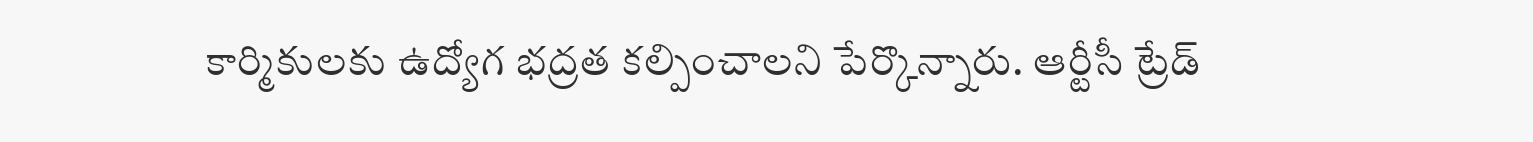కార్మికులకు ఉద్యోగ భద్రత కల్పించాలని పేర్కొన్నారు. ఆర్టీసీ ట్రేడ్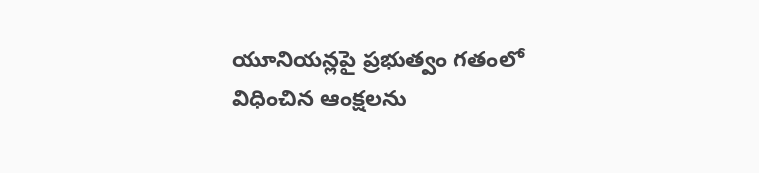యూనియన్లపై ప్రభుత్వం గతంలో విధించిన ఆంక్షలను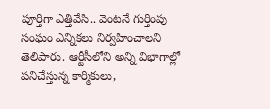పూర్తిగా ఎత్తివేసి.. వెంటనే గుర్తింపు సంఘం ఎన్నికలు నిర్వహించాలని తెలిపారు. ఆర్టీసీలోని అన్ని విభాగాల్లో పనిచేస్తున్న కార్మికులు,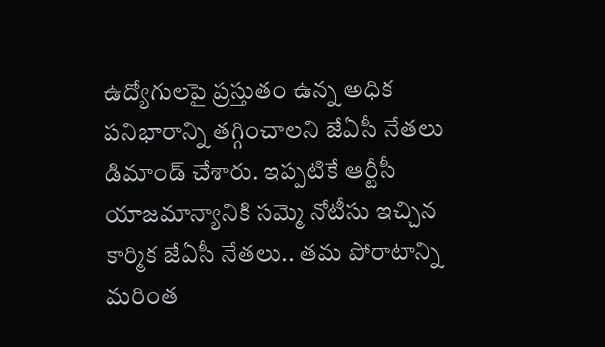ఉద్యోగులపై ప్రస్తుతం ఉన్న అధిక పనిభారాన్ని తగ్గించాలని జేఏసీ నేతలు డిమాండ్ చేశారు. ఇప్పటికే ఆర్టీసీ యాజమాన్యానికి సమ్మె నోటీసు ఇచ్చిన కార్మిక జేఏసీ నేతలు.. తమ పోరాటాన్ని మరింత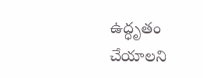ఉద్ధృతం చేయాలని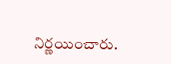నిర్ణయించారు.